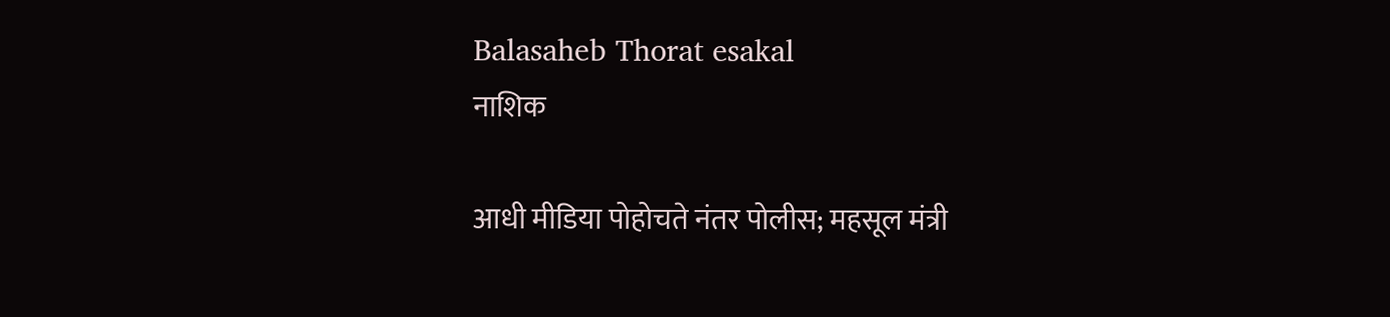Balasaheb Thorat esakal
नाशिक

आधी मीडिया पोहोचते नंतर पोलीस; महसूल मंत्री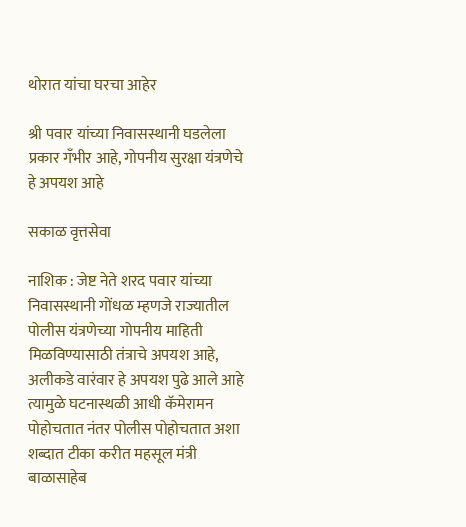थोरात यांचा घरचा आहेर

श्री पवार यांच्या निवासस्थानी घडलेला प्रकार गँभीर आहे, गोपनीय सुरक्षा यंत्रणेचे हे अपयश आहे

सकाळ वृत्तसेवा

नाशिक : जेष्ट नेते शरद पवार यांच्या निवासस्थानी गोंधळ म्हणजे राज्यातील पोलीस यंत्रणेच्या गोपनीय माहिती मिळविण्यासाठी तंत्राचे अपयश आहे, अलीकडे वारंवार हे अपयश पुढे आले आहे त्यामुळे घटनास्थळी आधी कॅमेरामन पोहोचतात नंतर पोलीस पोहोचतात अशा शब्दात टीका करीत महसूल मंत्री बाळासाहेब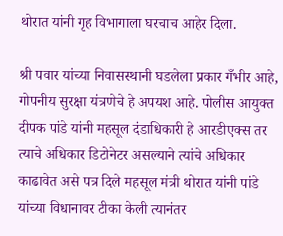थोरात यांनी गृह विभागाला घरचाच आहेर दिला.

श्री पवार यांच्या निवासस्थानी घडलेला प्रकार गँभीर आहे, गोपनीय सुरक्षा यंत्रणेचे हे अपयश आहे. पोलीस आयुक्त दीपक पांडे यांनी महसूल दंडाधिकारी हे आरडीएक्स तर त्याचे अधिकार डिटोनेटर असल्याने त्यांचे अधिकार काढावेत असे पत्र दिले महसूल मंत्री थोरात यांनी पांडे यांच्या विधानावर टीका केली त्यानंतर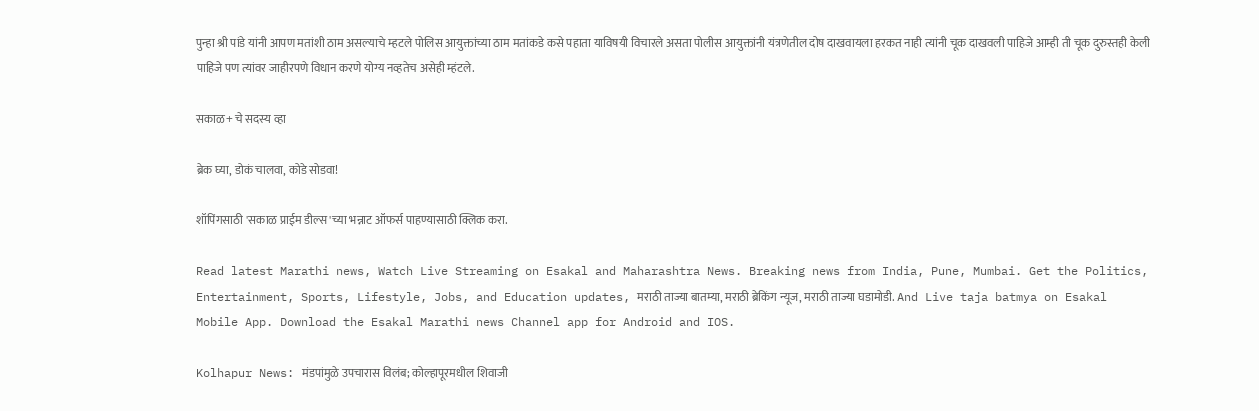पुन्हा श्री पांडे यांनी आपण मतांशी ठाम असल्याचे म्हटले पोलिस आयुक्तांच्या ठाम मतांकडे कसे पहाता याविषयी विचारले असता पोलीस आयुक्तांनी यंत्रणेतील दोष दाखवायला हरकत नाही त्यांनी चूक दाखवली पाहिजे आम्ही ती चूक दुरुस्तही केली पाहिजे पण त्यांवर जाहीरपणे विधान करणे योग्य नव्हतेच असेही म्हंटले.

सकाळ+ चे सदस्य व्हा

ब्रेक घ्या, डोकं चालवा, कोडे सोडवा!

शॉपिंगसाठी 'सकाळ प्राईम डील्स'च्या भन्नाट ऑफर्स पाहण्यासाठी क्लिक करा.

Read latest Marathi news, Watch Live Streaming on Esakal and Maharashtra News. Breaking news from India, Pune, Mumbai. Get the Politics, Entertainment, Sports, Lifestyle, Jobs, and Education updates, मराठी ताज्या बातम्या, मराठी ब्रेकिंग न्यूज, मराठी ताज्या घडामोडी. And Live taja batmya on Esakal Mobile App. Download the Esakal Marathi news Channel app for Android and IOS.

Kolhapur News: मंडपांमुळे उपचारास विलंब; कोल्हापूरमधील शिवाजी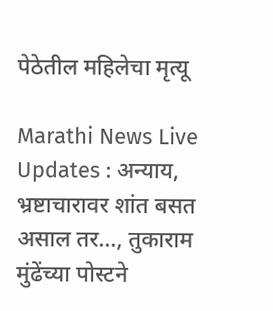पेठेतील महिलेचा मृत्यू

Marathi News Live Updates : अन्याय, भ्रष्टाचारावर शांत बसत असाल तर…, तुकाराम मुंढेंच्या पोस्टने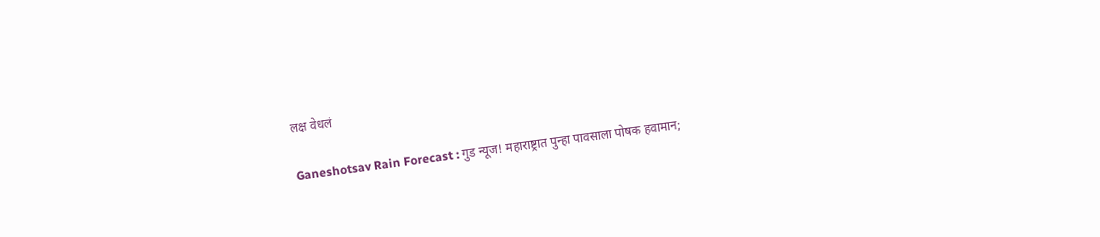लक्ष वेधलं

Ganeshotsav Rain Forecast : गुड न्यूज! महाराष्ट्रात पुन्हा पावसाला पोषक हवामान;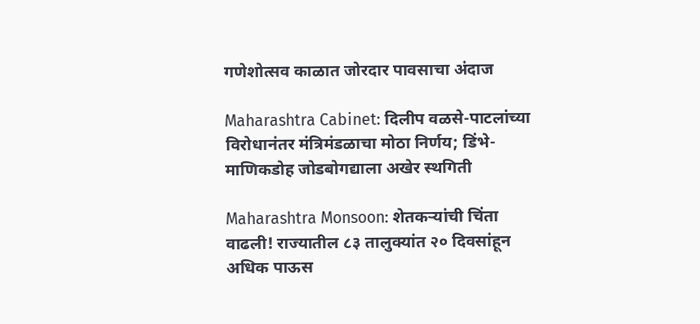गणेशोत्सव काळात जोरदार पावसाचा अंदाज

Maharashtra Cabinet: दिलीप वळसे-पाटलांच्या विरोधानंतर मंत्रिमंडळाचा मोठा निर्णय; डिंभे-माणिकडोह जोडबोगद्याला अखेर स्थगिती

Maharashtra Monsoon: शेतकऱ्यांची चिंता वाढली! राज्यातील ८३ तालुक्यांत २० दिवसांहून अधिक पाऊस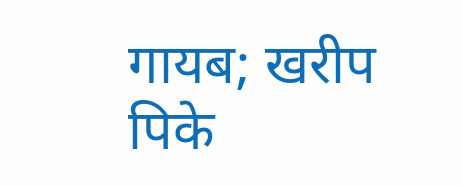गायब; खरीप पिके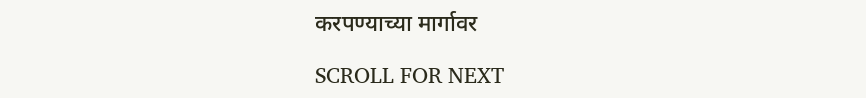करपण्याच्या मार्गावर

SCROLL FOR NEXT